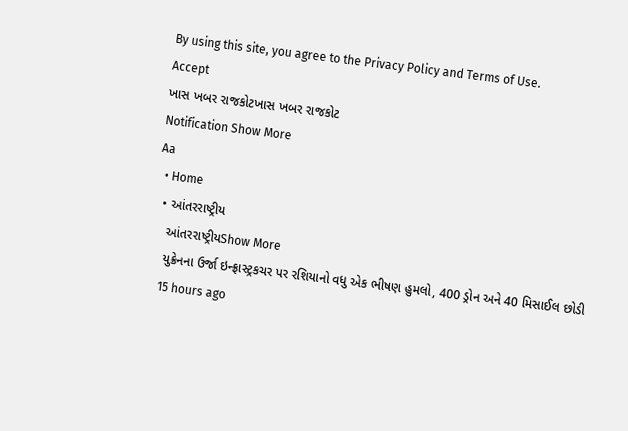By using this site, you agree to the Privacy Policy and Terms of Use.
Accept
ખાસ ખબર રાજકોટખાસ ખબર રાજકોટ
Notification Show More
Aa
  • Home
  • આંતરરાષ્ટ્રીય
    આંતરરાષ્ટ્રીયShow More
    યુક્રેનના ઉર્જા ઇન્ફ્રાસ્ટ્રકચર પર રશિયાનો વધુ એક ભીષણ હુમલો, 400 ડ્રોન અને 40 મિસાઈલ છોડી
    15 hours ago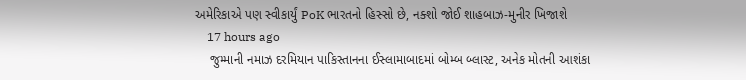અમેરિકાએ પણ સ્વીકાર્યું PoK ભારતનો હિસ્સો છે, નક્શો જોઈ શાહબાઝ-મુનીર ખિજાશે
    17 hours ago
    જુમ્માની નમાઝ દરમિયાન પાકિસ્તાનના ઈસ્લામાબાદમાં બોમ્બ બ્લાસ્ટ, અનેક મોતની આશંકા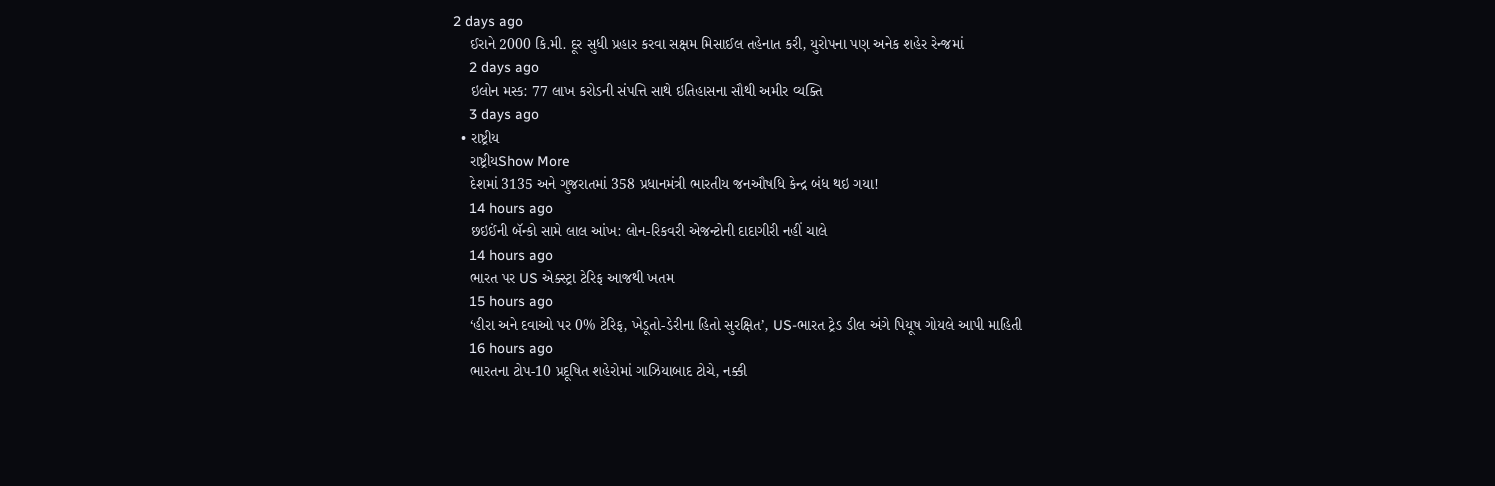2 days ago
    ઈરાને 2000 કિ.મી. દૂર સુધી પ્રહાર કરવા સક્ષમ મિસાઈલ તહેનાત કરી, યુરોપના પણ અનેક શહેર રેન્જમાં
    2 days ago
    ઇલોન મસ્ક: 77 લાખ કરોડની સંપત્તિ સાથે ઇતિહાસના સૌથી અમીર વ્યક્તિ
    3 days ago
  • રાષ્ટ્રીય
    રાષ્ટ્રીયShow More
    દેશમાં 3135 અને ગુજરાતમાં 358 પ્રધાનમંત્રી ભારતીય જનઔષધિ કેન્દ્ર બંધ થઇ ગયા!
    14 hours ago
    છઇઈંની બૅન્કો સામે લાલ આંખ: લોન-રિકવરી એજન્ટોની દાદાગીરી નહીં ચાલે
    14 hours ago
    ભારત પર US એક્સ્ટ્રા ટેરિફ આજથી ખતમ
    15 hours ago
    ‘હીરા અને દવાઓ પર 0% ટેરિફ, ખેડૂતો-ડેરીના હિતો સુરક્ષિત’, US-ભારત ટ્રેડ ડીલ અંગે પિયૂષ ગોયલે આપી માહિતી
    16 hours ago
    ભારતના ટોપ-10 પ્રદૂષિત શહેરોમાં ગાઝિયાબાદ ટોચે, નક્કી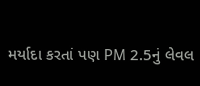મર્યાદા કરતાં પણ PM 2.5નું લેવલ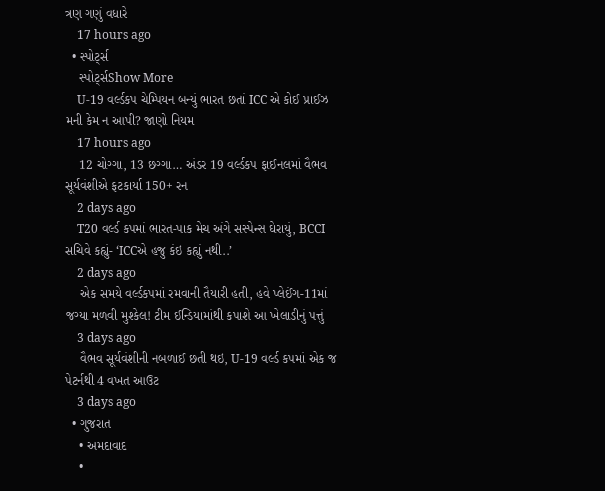ત્રણ ગણું વધારે
    17 hours ago
  • સ્પોર્ટ્સ
    સ્પોર્ટ્સShow More
    U-19 વર્લ્ડકપ ચેમ્પિયન બન્યું ભારત છતાં ICC એ કોઈ પ્રાઈઝ મની કેમ ન આપી? જાણો નિયમ
    17 hours ago
    12 ચોગ્ગા, 13 છગ્ગા… અંડર 19 વર્લ્ડકપ ફાઈનલમાં વૈભવ સૂર્યવંશીએ ફટકાર્યા 150+ રન
    2 days ago
    T20 વર્લ્ડ કપમાં ભારત-પાક મેચ અંગે સસ્પેન્સ ઘેરાયું, BCCI સચિવે કહ્યું- ‘ICCએ હજુ કંઇ કહ્યું નથી..’
    2 days ago
    એક સમયે વર્લ્ડકપમાં રમવાની તૈયારી હતી, હવે પ્લેઈંગ-11માં જગ્યા મળવી મુશ્કેલ! ટીમ ઈન્ડિયામાંથી કપાશે આ ખેલાડીનું પત્તું
    3 days ago
    વૈભવ સૂર્યવંશીની નબળાઈ છતી થઇ, U-19 વર્લ્ડ કપમાં એક જ પેટર્નથી 4 વખત આઉટ
    3 days ago
  • ગુજરાત
    • અમદાવાદ
    •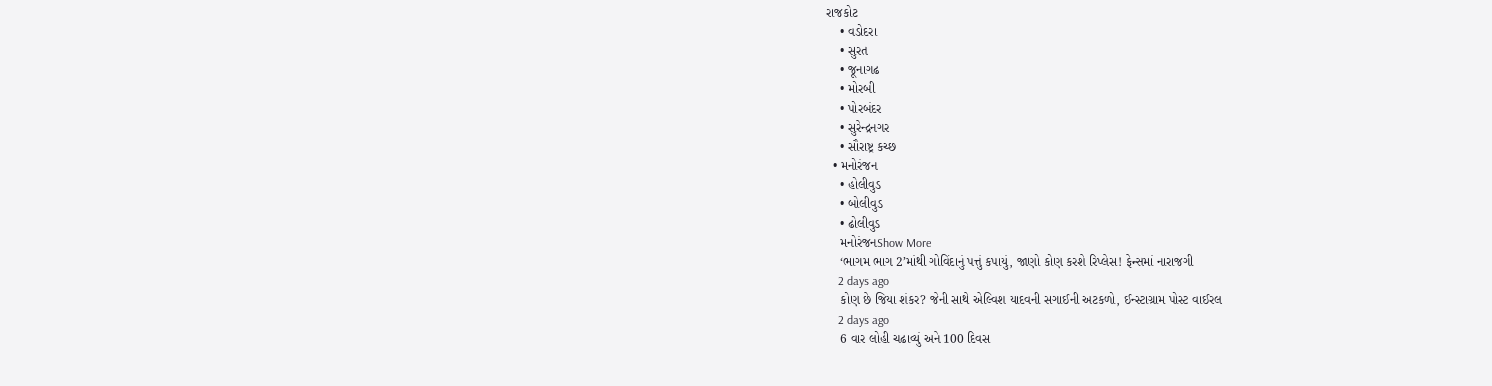રાજકોટ
    • વડોદરા
    • સુરત
    • જૂનાગઢ
    • મોરબી
    • પોરબંદર
    • સુરેન્દ્રનગર
    • સૌરાષ્ટ્ર કચ્છ
  • મનોરંજન
    • હોલીવુડ
    • બોલીવુડ
    • ઢોલીવુડ
    મનોરંજનShow More
    ‘ભાગમ ભાગ 2’માંથી ગોવિંદાનું પત્તું કપાયું, જાણો કોણ કરશે રિપ્લેસ! ફેન્સમાં નારાજગી
    2 days ago
    કોણ છે જિયા શંકર? જેની સાથે એલ્વિશ યાદવની સગાઈની અટકળો, ઈન્સ્ટાગ્રામ પોસ્ટ વાઈરલ
    2 days ago
    6 વાર લોહી ચઢાવ્યું અને 100 દિવસ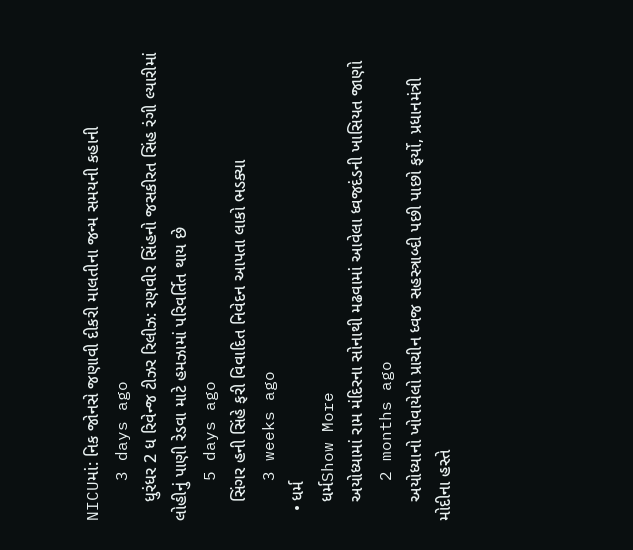NICUમાં: નિક જોનસે જણાવી દીકરી માલતીના જન્મ સમયની કહાની
    3 days ago
    ધુરંધર 2 ધ રિવેન્જ ટીઝર રિલીઝ: રણવીર સિંહનો જસકીરત સિંહ રંગી લ્યારીમાં લોહીનું પાણી રેડવા માટે હમઝામાં પરિવર્તિત થાય છે
    5 days ago
    સિંગર હની સિંહે ફરી વિવાદિત નિવેદન આપતા લાકો ભડક્યા
    3 weeks ago
  • ધર્મ
    ધર્મShow More
    અયોધ્યામાં રામ મંદિરના સોનાથી મઢવામાં આવેલા ધ્વજદંડની ખાસિયત જાણો
    2 months ago
    અયોધ્યાનો ખોવાયેલો પ્રાચીન ધ્વજ સહસ્ત્રાબ્દી પછી પાછો ફર્યો, પ્રધાનમંત્રી મોદીના હસ્તે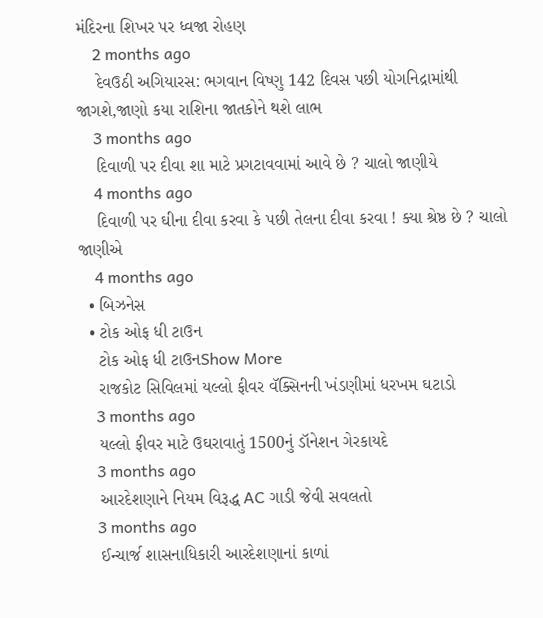મંદિરના શિખર પર ધ્વજા રોહણ
    2 months ago
    દેવઉઠી અગિયારસ: ભગવાન વિષ્ણુ 142 દિવસ પછી યોગનિદ્રામાંથી જાગશે,જાણો કયા રાશિના જાતકોને થશે લાભ
    3 months ago
    દિવાળી પર દીવા શા માટે પ્રગટાવવામાં આવે છે ? ચાલો જાણીયે
    4 months ago
    દિવાળી પર ઘીના દીવા કરવા કે પછી તેલના દીવા કરવા ! ક્યા શ્રેષ્ઠ છે ? ચાલો જાણીએ
    4 months ago
  • બિઝનેસ
  • ટોક ઓફ ધી ટાઉન
    ટોક ઓફ ધી ટાઉનShow More
    રાજકોટ સિવિલમાં યલ્લો ફીવર વૅક્સિનની ખંડણીમાં ધરખમ ઘટાડો
    3 months ago
    યલ્લો ફીવર માટે ઉઘરાવાતું 1500નું ડૉનેશન ગેરકાયદે
    3 months ago
    આરદેશણાને નિયમ વિરૂદ્ધ AC ગાડી જેવી સવલતો
    3 months ago
    ઈન્ચાર્જ શાસનાધિકારી આરદેશણાનાં કાળાં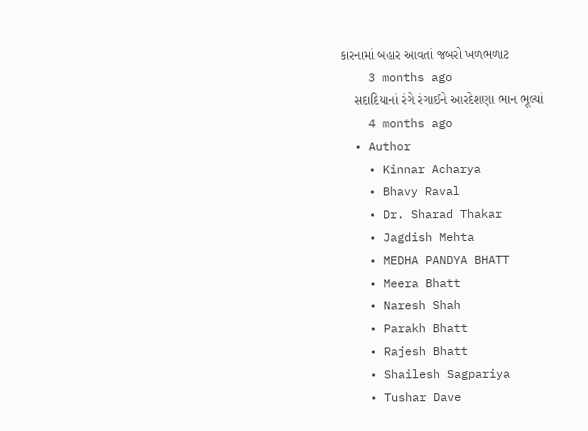કારનામાં બહાર આવતાં જબરો ખળભળાટ
    3 months ago
    સદાદિયાનાં રંગે રંગાઈને આરદેશણા ભાન ભૂલ્યાં
    4 months ago
  • Author
    • Kinnar Acharya
    • Bhavy Raval
    • Dr. Sharad Thakar
    • Jagdish Mehta
    • MEDHA PANDYA BHATT
    • Meera Bhatt
    • Naresh Shah
    • Parakh Bhatt
    • Rajesh Bhatt
    • Shailesh Sagpariya
    • Tushar Dave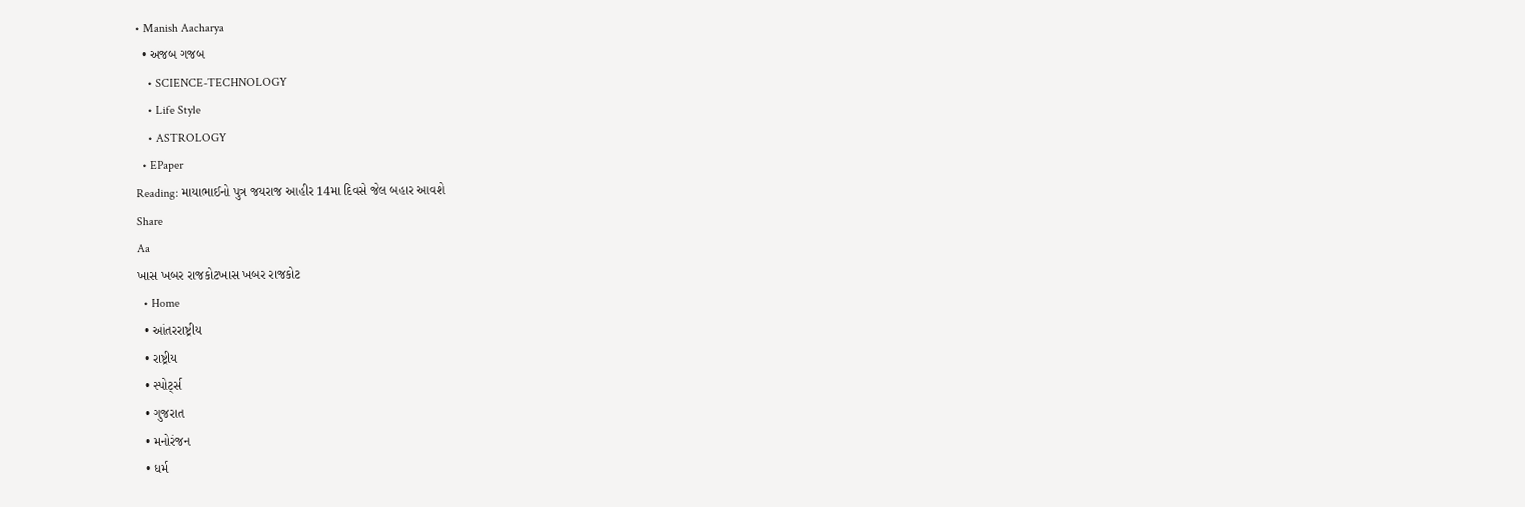• Manish Aacharya
  • અજબ ગજબ
    • SCIENCE-TECHNOLOGY
    • Life Style
    • ASTROLOGY
  • EPaper
Reading: માયાભાઈનો પુત્ર જયરાજ આહીર 14મા દિવસે જેલ બહાર આવશે
Share
Aa
ખાસ ખબર રાજકોટખાસ ખબર રાજકોટ
  • Home
  • આંતરરાષ્ટ્રીય
  • રાષ્ટ્રીય
  • સ્પોર્ટ્સ
  • ગુજરાત
  • મનોરંજન
  • ધર્મ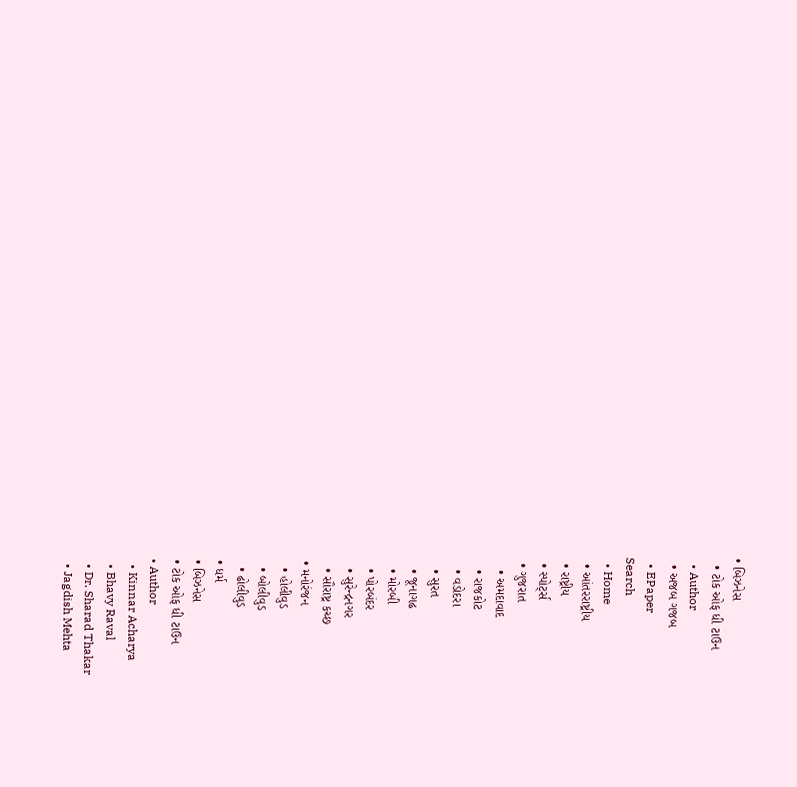• બિઝનેસ
  • ટોક ઓફ ધી ટાઉન
  • Author
  • અજબ ગજબ
  • EPaper
Search
  • Home
  • આંતરરાષ્ટ્રીય
  • રાષ્ટ્રીય
  • સ્પોર્ટ્સ
  • ગુજરાત
    • અમદાવાદ
    • રાજકોટ
    • વડોદરા
    • સુરત
    • જૂનાગઢ
    • મોરબી
    • પોરબંદર
    • સુરેન્દ્રનગર
    • સૌરાષ્ટ્ર કચ્છ
  • મનોરંજન
    • હોલીવુડ
    • બોલીવુડ
    • ઢોલીવુડ
  • ધર્મ
  • બિઝનેસ
  • ટોક ઓફ ધી ટાઉન
  • Author
    • Kinnar Acharya
    • Bhavy Raval
    • Dr. Sharad Thakar
    • Jagdish Mehta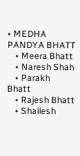• MEDHA PANDYA BHATT
    • Meera Bhatt
    • Naresh Shah
    • Parakh Bhatt
    • Rajesh Bhatt
    • Shailesh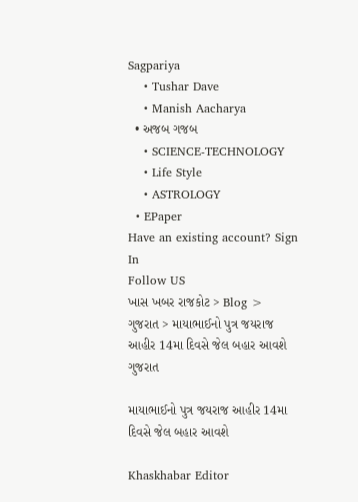Sagpariya
    • Tushar Dave
    • Manish Aacharya
  • અજબ ગજબ
    • SCIENCE-TECHNOLOGY
    • Life Style
    • ASTROLOGY
  • EPaper
Have an existing account? Sign In
Follow US
ખાસ ખબર રાજકોટ > Blog > ગુજરાત > માયાભાઈનો પુત્ર જયરાજ આહીર 14મા દિવસે જેલ બહાર આવશે
ગુજરાત

માયાભાઈનો પુત્ર જયરાજ આહીર 14મા દિવસે જેલ બહાર આવશે

Khaskhabar Editor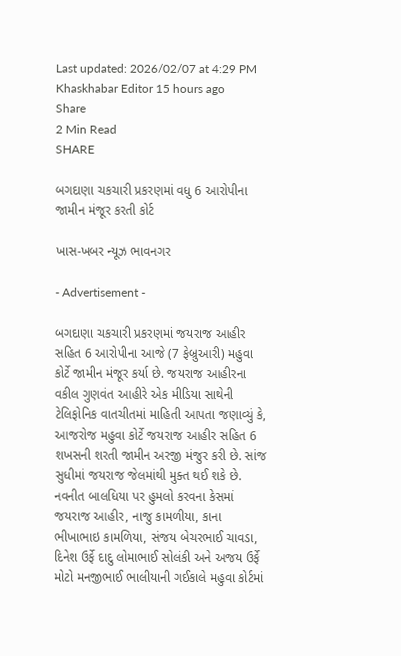Last updated: 2026/02/07 at 4:29 PM
Khaskhabar Editor 15 hours ago
Share
2 Min Read
SHARE

બગદાણા ચકચારી પ્રકરણમાં વધુ 6 આરોપીના જામીન મંજૂર કરતી કોર્ટ

ખાસ-ખબર ન્યૂઝ ભાવનગર

- Advertisement -

બગદાણા ચકચારી પ્રકરણમાં જયરાજ આહીર સહિત 6 આરોપીના આજે (7 ફેબ્રુઆરી) મહુવા કોર્ટે જામીન મંજૂર કર્યા છે. જયરાજ આહીરના વકીલ ગુણવંત આહીરે એક મીડિયા સાથેની ટેલિફોનિક વાતચીતમાં માહિતી આપતા જણાવ્યું કે, આજરોજ મહુવા કોર્ટે જયરાજ આહીર સહિત 6 શખસની શરતી જામીન અરજી મંજુર કરી છે. સાંજ સુધીમાં જયરાજ જેલમાંથી મુક્ત થઈ શકે છે. નવનીત બાલધિયા પર હુમલો કરવના કેસમાં જયરાજ આહીર, નાજુ કામળીયા, કાના ભીખાભાઇ કામળિયા, સંજય બેચરભાઈ ચાવડા, દિનેશ ઉર્ફે દાદુ લોમાભાઈ સોલંકી અને અજય ઉર્ફે મોટો મનજીભાઈ ભાલીયાની ગઈકાલે મહુવા કોર્ટમાં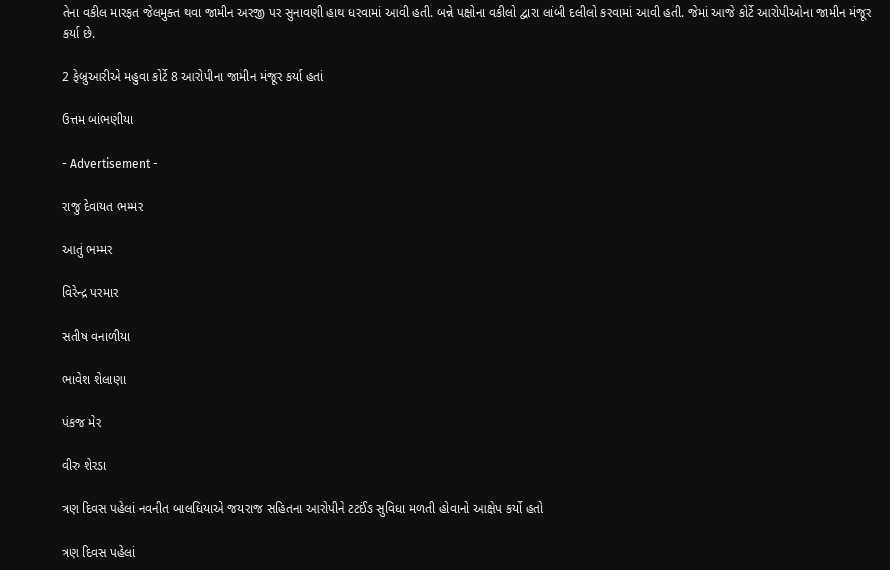તેના વકીલ મારફત જેલમુક્ત થવા જામીન અરજી પર સુનાવણી હાથ ધરવામાં આવી હતી. બન્ને પક્ષોના વકીલો દ્વારા લાંબી દલીલો કરવામાં આવી હતી. જેમાં આજે કોર્ટે આરોપીઓના જામીન મંજૂર કર્યા છે.

2 ફેબ્રુઆરીએ મહુવા કોર્ટે 8 આરોપીના જામીન મંજૂર કર્યા હતાં

ઉત્તમ બાંભણીયા

- Advertisement -

રાજુ દેવાયત ભમ્મર

આતું ભમ્મર

વિરેન્દ્ર પરમાર

સતીષ વનાળીયા

ભાવેશ શેલાણા

પંકજ મેર

વીરુ શેરડા

ત્રણ દિવસ પહેલાં નવનીત બાલધિયાએ જયરાજ સહિતના આરોપીને ટટઈંઙ સુવિધા મળતી હોવાનો આક્ષેપ કર્યો હતો

ત્રણ દિવસ પહેલાં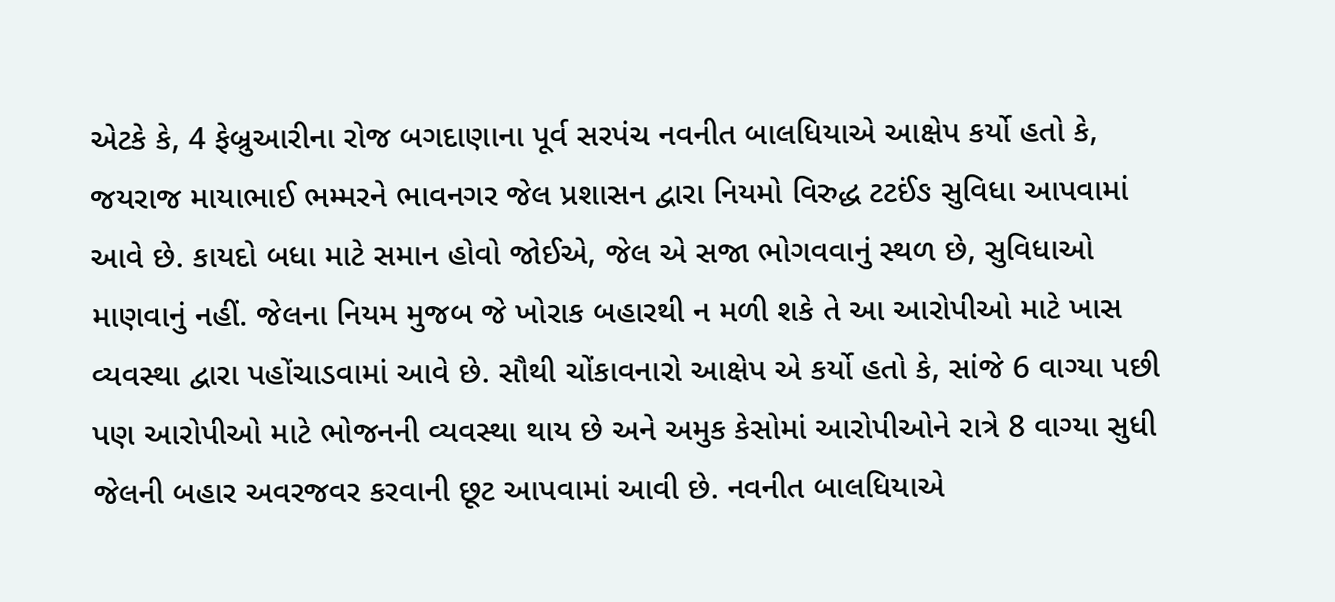એટકે કે, 4 ફેબ્રુઆરીના રોજ બગદાણાના પૂર્વ સરપંચ નવનીત બાલધિયાએ આક્ષેપ કર્યો હતો કે, જયરાજ માયાભાઈ ભમ્મરને ભાવનગર જેલ પ્રશાસન દ્વારા નિયમો વિરુદ્ધ ટટઈંઙ સુવિધા આપવામાં આવે છે. કાયદો બધા માટે સમાન હોવો જોઈએ, જેલ એ સજા ભોગવવાનું સ્થળ છે, સુવિધાઓ માણવાનું નહીં. જેલના નિયમ મુજબ જે ખોરાક બહારથી ન મળી શકે તે આ આરોપીઓ માટે ખાસ વ્યવસ્થા દ્વારા પહોંચાડવામાં આવે છે. સૌથી ચોંકાવનારો આક્ષેપ એ કર્યો હતો કે, સાંજે 6 વાગ્યા પછી પણ આરોપીઓ માટે ભોજનની વ્યવસ્થા થાય છે અને અમુક કેસોમાં આરોપીઓને રાત્રે 8 વાગ્યા સુધી જેલની બહાર અવરજવર કરવાની છૂટ આપવામાં આવી છે. નવનીત બાલધિયાએ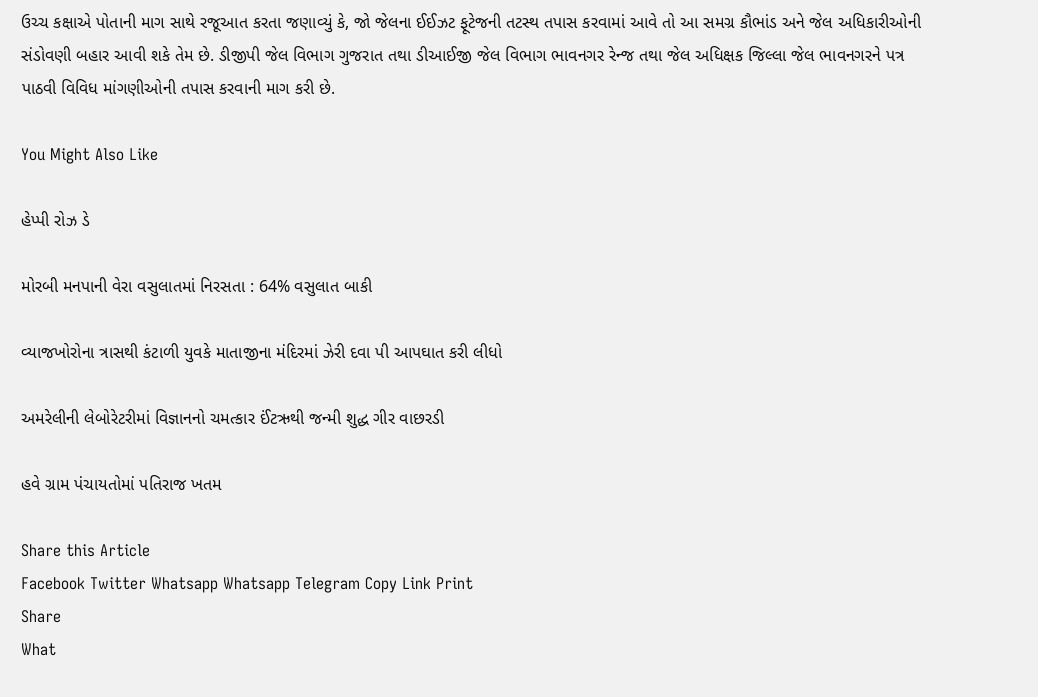ઉચ્ચ કક્ષાએ પોતાની માગ સાથે રજૂઆત કરતા જણાવ્યું કે, જો જેલના ઈઈઝટ ફૂટેજની તટસ્થ તપાસ કરવામાં આવે તો આ સમગ્ર કૌભાંડ અને જેલ અધિકારીઓની સંડોવણી બહાર આવી શકે તેમ છે. ડીજીપી જેલ વિભાગ ગુજરાત તથા ડીઆઈજી જેલ વિભાગ ભાવનગર રેન્જ તથા જેલ અધિક્ષક જિલ્લા જેલ ભાવનગરને પત્ર પાઠવી વિવિધ માંગણીઓની તપાસ કરવાની માગ કરી છે.

You Might Also Like

હેપ્પી રોઝ ડે

મોરબી મનપાની વેરા વસુલાતમાં નિરસતા : 64% વસુલાત બાકી

વ્યાજખોરોના ત્રાસથી કંટાળી યુવકે માતાજીના મંદિરમાં ઝેરી દવા પી આપઘાત કરી લીધો

અમરેલીની લેબોરેટરીમાં વિજ્ઞાનનો ચમત્કાર ઈંટઋથી જન્મી શુદ્ધ ગીર વાછરડી

હવે ગ્રામ પંચાયતોમાં પતિરાજ ખતમ

Share this Article
Facebook Twitter Whatsapp Whatsapp Telegram Copy Link Print
Share
What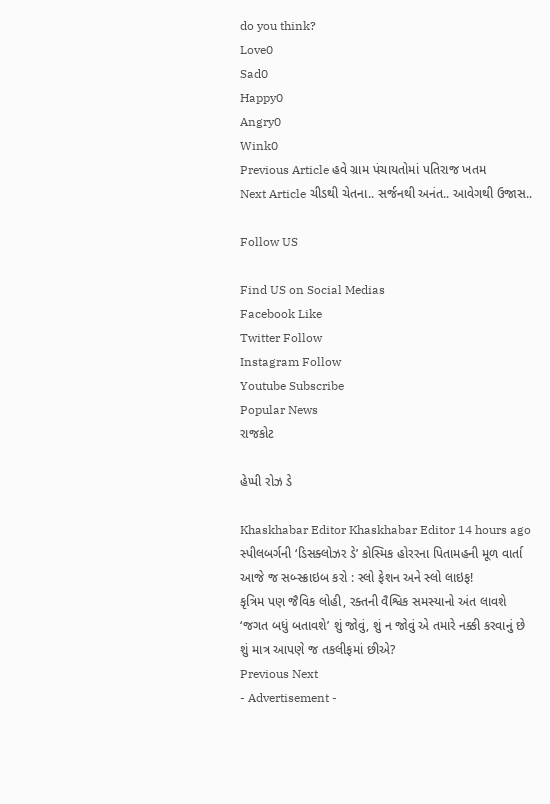do you think?
Love0
Sad0
Happy0
Angry0
Wink0
Previous Article હવે ગ્રામ પંચાયતોમાં પતિરાજ ખતમ
Next Article ચીડથી ચેતના.. સર્જનથી અનંત.. આવેગથી ઉજાસ..

Follow US

Find US on Social Medias
Facebook Like
Twitter Follow
Instagram Follow
Youtube Subscribe
Popular News
રાજકોટ

હેપ્પી રોઝ ડે

Khaskhabar Editor Khaskhabar Editor 14 hours ago
સ્પીલબર્ગની ‘ડિસક્લોઝર ડે’ કોસ્મિક હોરરના પિતામહની મૂળ વાર્તા
આજે જ સબ્સ્ક્રાઇબ કરો : સ્લો ફેશન અને સ્લો લાઇફ!
કૃત્રિમ પણ જૈવિક લોહી, રક્તની વૈશ્વિક સમસ્યાનો અંત લાવશે
‘જગત બધું બતાવશે’ શું જોવું, શું ન જોવું એ તમારે નક્કી કરવાનું છે
શું માત્ર આપણે જ તકલીફમાં છીએ?
Previous Next
- Advertisement -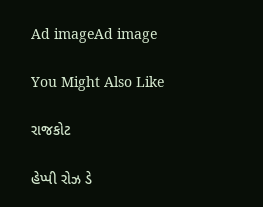Ad imageAd image

You Might Also Like

રાજકોટ

હેપ્પી રોઝ ડે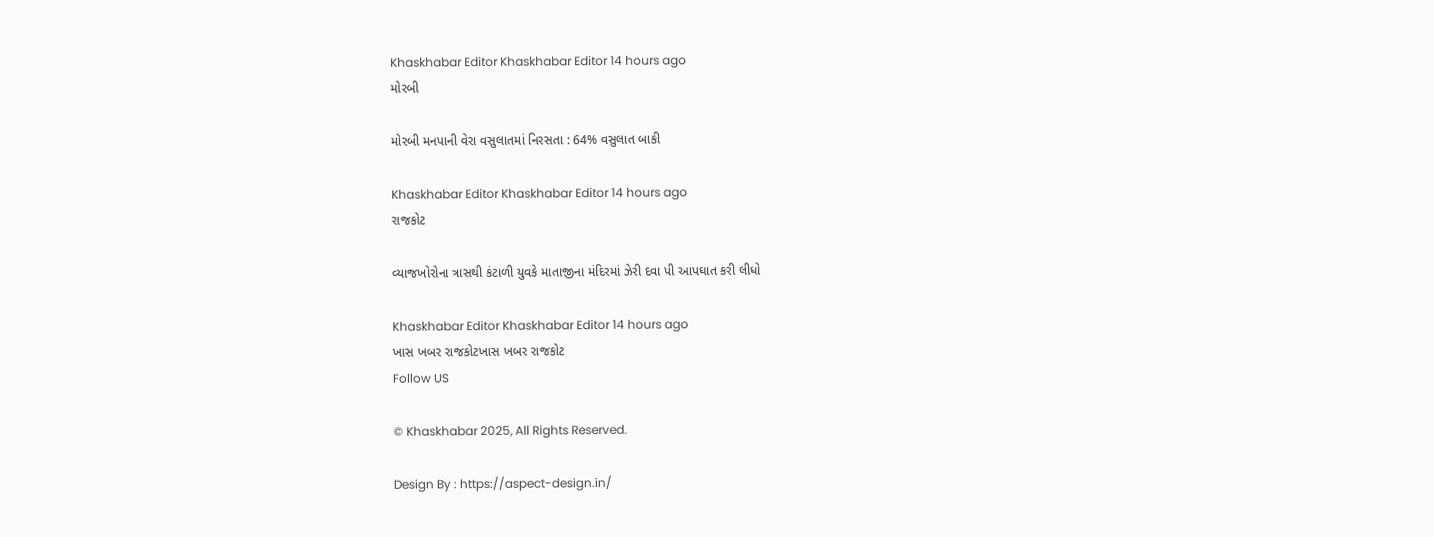Khaskhabar Editor Khaskhabar Editor 14 hours ago
મોરબી

મોરબી મનપાની વેરા વસુલાતમાં નિરસતા : 64% વસુલાત બાકી

Khaskhabar Editor Khaskhabar Editor 14 hours ago
રાજકોટ

વ્યાજખોરોના ત્રાસથી કંટાળી યુવકે માતાજીના મંદિરમાં ઝેરી દવા પી આપઘાત કરી લીધો

Khaskhabar Editor Khaskhabar Editor 14 hours ago
ખાસ ખબર રાજકોટખાસ ખબર રાજકોટ
Follow US

© Khaskhabar 2025, All Rights Reserved.

Design By : https://aspect-design.in/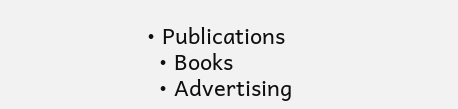• Publications
  • Books
  • Advertising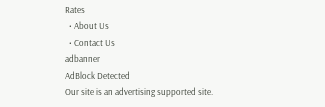Rates
  • About Us
  • Contact Us
adbanner
AdBlock Detected
Our site is an advertising supported site.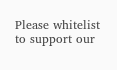Please whitelist to support our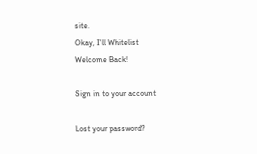site.
Okay, I'll Whitelist
Welcome Back!

Sign in to your account

Lost your password?